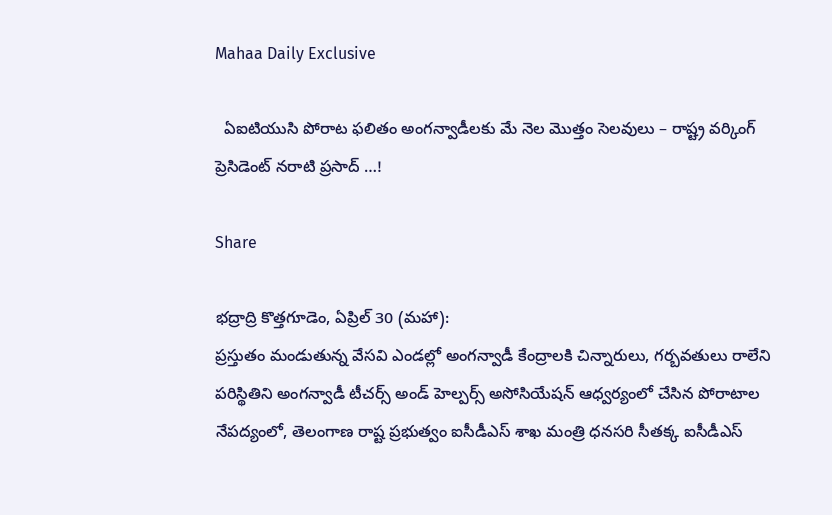Mahaa Daily Exclusive

  ఏఐటియుసి పోరాట ఫలితం అంగన్వాడీలకు మే నెల మొత్తం సెలవులు – రాష్ట్ర వర్కింగ్ ప్రెసిడెంట్ నరాటి ప్రసాద్ …!

Share

భద్రాద్రి కొత్తగూడెం, ఏప్రిల్ 30 (మహా):
ప్రస్తుతం మండుతున్న వేసవి ఎండల్లో అంగన్వాడీ కేంద్రాలకి చిన్నారులు, గర్బవతులు రాలేని పరిస్థితిని అంగన్వాడీ టీచర్స్ అండ్ హెల్పర్స్ అసోసియేషన్ ఆధ్వర్యంలో చేసిన పోరాటాల నేపద్యంలో, తెలంగాణ రాష్ట ప్రభుత్వం ఐసీడీఎస్ శాఖ మంత్రి ధనసరి సీతక్క ఐసీడీఎస్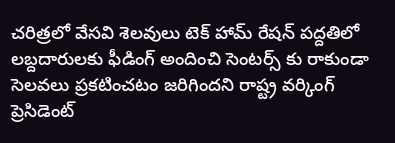చరిత్రలో వేసవి శెలవులు టెక్ హామ్ రేషన్ పద్దతిలో లబ్దదారులకు ఫీడింగ్ అందించి సెంటర్స్ కు రాకుండా సెలవలు ప్రకటించటం జరిగిందని రాష్ట్ర వర్కింగ్ ప్రెసిడెంట్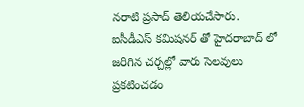నరాటి ప్రసాద్ తెలియచేసారు. ఐసీడీఎస్ కమిషనర్ తో హైదరాబాద్ లో జరిగిన చర్చల్లో వారు సెలవులు ప్రకటించడం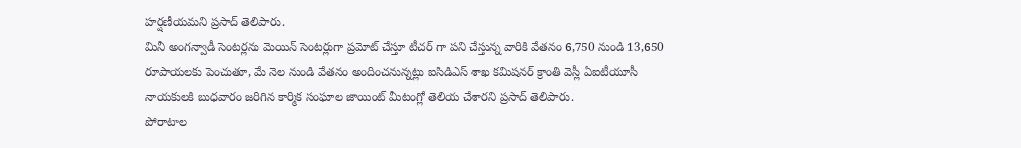హర్షణీయమని ప్రసాద్ తెలిపారు.
మినీ అంగన్వాడీ సెంటర్లను మెయిన్ సెంటర్లుగా ప్రమోట్ చేస్తూ టీచర్ గా పని చేస్తున్న వారికి వేతనం 6,750 నుండి 13,650 రూపాయలకు పెంచుతూ, మే నెల నుండి వేతనం అందించనున్నట్లు ఐసిడిఎస్ శాఖ కమిషనర్ క్రాంతి వెస్లీ ఏఐటీయూసీ నాయకులకి బుధవారం జరిగిన కార్మిక సంఘాల జాయింట్ మీటంగ్లో తెలియ చేశారని ప్రసాద్ తెలిపారు.
పోరాటాల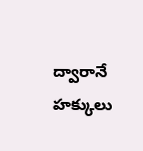ద్వారానే హక్కులు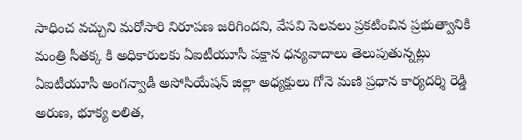సాధించ వచ్చుని మరోసారి నిరూపణ జరిగిందని, వేసవి సెలవలు ప్రకటించిన ప్రభుత్వానికి మంత్రి సీతక్క కి అధికారులకు ఏఐటీయూసీ పక్షాన ధన్యవాదాలు తెలుపుతున్నట్లు ఏఐటీయూసీ అంగన్వాడీ అసోసియేషన్ జిల్లా అధ్యక్షులు గోనె మణి ప్రధాన కార్యదర్శి రెడ్డి అరుణ, భూక్య లలిత,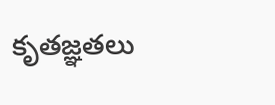కృతజ్ఞతలు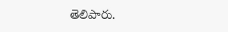తెలిపారు.